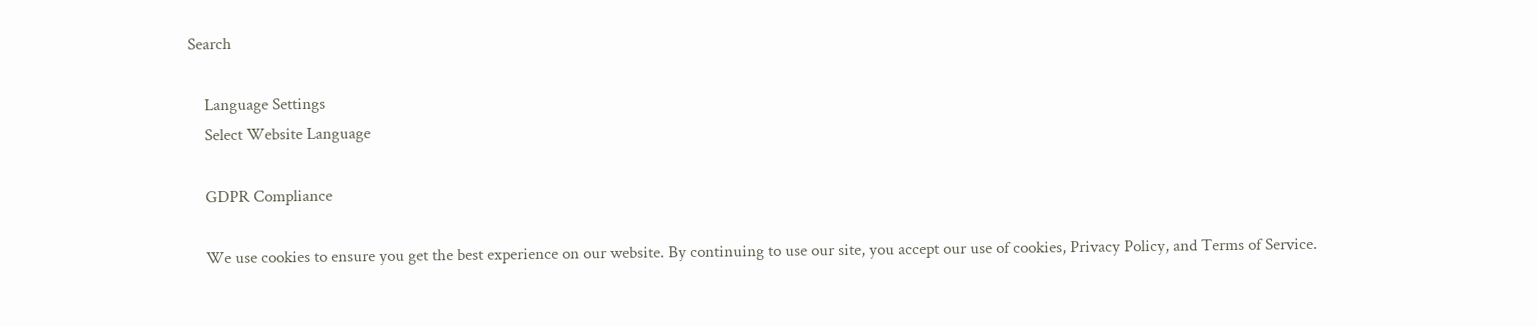Search

    Language Settings
    Select Website Language

    GDPR Compliance

    We use cookies to ensure you get the best experience on our website. By continuing to use our site, you accept our use of cookies, Privacy Policy, and Terms of Service.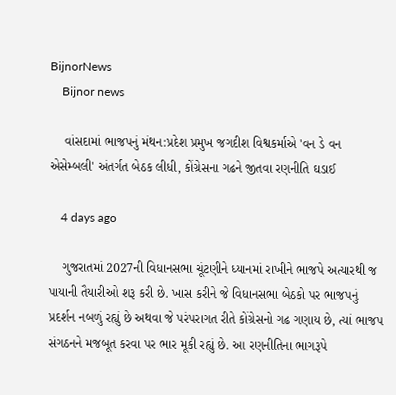BijnorNews
    Bijnor news

    વાંસદામાં ભાજપનું મંથન:પ્રદેશ પ્રમુખ જગદીશ વિશ્વકર્માએ 'વન ડે વન એસેમ્બલી' અંતર્ગત બેઠક લીધી, કોંગ્રેસના ગઢને જીતવા રણનીતિ ઘડાઈ

    4 days ago

    ગુજરાતમાં 2027ની વિધાનસભા ચૂંટણીને ધ્યાનમાં રાખીને ભાજપે અત્યારથી જ પાયાની તૈયારીઓ શરૂ કરી છે. ખાસ કરીને જે વિધાનસભા બેઠકો પર ભાજપનું પ્રદર્શન નબળું રહ્યું છે અથવા જે પરંપરાગત રીતે કોંગ્રેસનો ગઢ ગણાય છે, ત્યાં ભાજપ સંગઠનને મજબૂત કરવા પર ભાર મૂકી રહ્યું છે. આ રણનીતિના ભાગરૂપે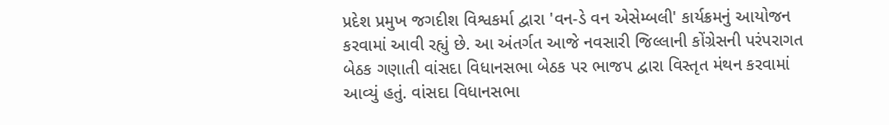પ્રદેશ પ્રમુખ જગદીશ વિશ્વકર્મા દ્વારા 'વન-ડે વન એસેમ્બલી' કાર્યક્રમનું આયોજન કરવામાં આવી રહ્યું છે. આ અંતર્ગત આજે નવસારી જિલ્લાની કોંગ્રેસની પરંપરાગત બેઠક ગણાતી વાંસદા વિધાનસભા બેઠક પર ભાજપ દ્વારા વિસ્તૃત મંથન કરવામાં આવ્યું હતું. વાંસદા વિધાનસભા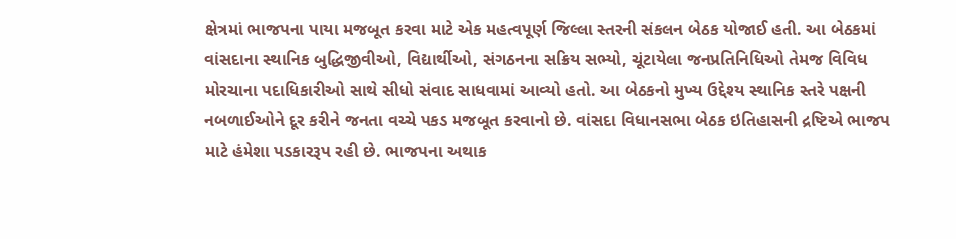ક્ષેત્રમાં ભાજપના પાયા મજબૂત કરવા માટે એક મહત્વપૂર્ણ જિલ્લા સ્તરની સંકલન બેઠક યોજાઈ હતી. આ બેઠકમાં વાંસદાના સ્થાનિક બુદ્ધિજીવીઓ, વિદ્યાર્થીઓ, સંગઠનના સક્રિય સભ્યો, ચૂંટાયેલા જનપ્રતિનિધિઓ તેમજ વિવિધ મોરચાના પદાધિકારીઓ સાથે સીધો સંવાદ સાધવામાં આવ્યો હતો. આ બેઠકનો મુખ્ય ઉદ્દેશ્ય સ્થાનિક સ્તરે પક્ષની નબળાઈઓને દૂર કરીને જનતા વચ્ચે પકડ મજબૂત કરવાનો છે. વાંસદા વિધાનસભા બેઠક ઇતિહાસની દ્રષ્ટિએ ભાજપ માટે હંમેશા પડકારરૂપ રહી છે. ભાજપના અથાક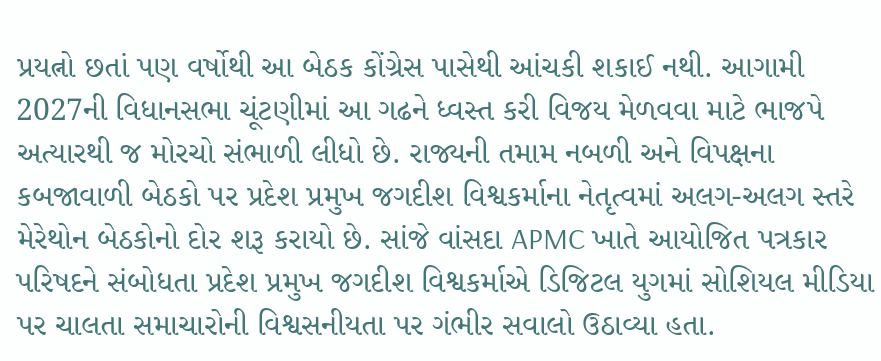પ્રયત્નો છતાં પણ વર્ષોથી આ બેઠક કોંગ્રેસ પાસેથી આંચકી શકાઈ નથી. આગામી 2027ની વિધાનસભા ચૂંટણીમાં આ ગઢને ધ્વસ્ત કરી વિજય મેળવવા માટે ભાજપે અત્યારથી જ મોરચો સંભાળી લીધો છે. રાજ્યની તમામ નબળી અને વિપક્ષના કબજાવાળી બેઠકો પર પ્રદેશ પ્રમુખ જગદીશ વિશ્વકર્માના નેતૃત્વમાં અલગ-અલગ સ્તરે મેરેથોન બેઠકોનો દોર શરૂ કરાયો છે. સાંજે વાંસદા APMC ખાતે આયોજિત પત્રકાર પરિષદને સંબોધતા પ્રદેશ પ્રમુખ જગદીશ વિશ્વકર્માએ ડિજિટલ યુગમાં સોશિયલ મીડિયા પર ચાલતા સમાચારોની વિશ્વસનીયતા પર ગંભીર સવાલો ઉઠાવ્યા હતા.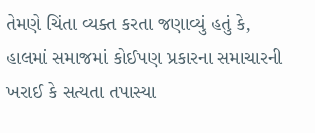તેમણે ચિંતા વ્યક્ત કરતા જણાવ્યું હતું કે, હાલમાં સમાજમાં કોઈપણ પ્રકારના સમાચારની ખરાઈ કે સત્યતા તપાસ્યા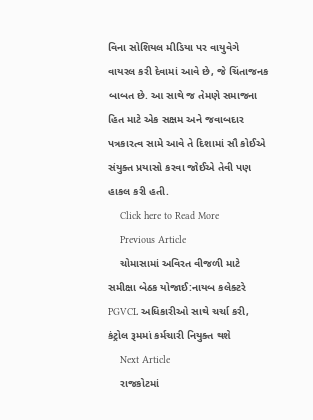વિના સોશિયલ મીડિયા પર વાયુવેગે વાયરલ કરી દેવામાં આવે છે, જે ચિંતાજનક બાબત છે. આ સાથે જ તેમણે સમાજના હિત માટે એક સક્ષમ અને જવાબદાર પત્રકારત્વ સામે આવે તે દિશામાં સૌ કોઈએ સંયુક્ત પ્રયાસો કરવા જોઈએ તેવી પણ હાકલ કરી હતી.
    Click here to Read More
    Previous Article
    ચોમાસામાં અવિરત વીજળી માટે સમીક્ષા બેઠક યોજાઈ:નાયબ કલેક્ટરે PGVCL અધિકારીઓ સાથે ચર્ચા કરી, કંટ્રોલ રૂમમાં કર્મચારી નિયુક્ત થશે
    Next Article
    રાજકોટમાં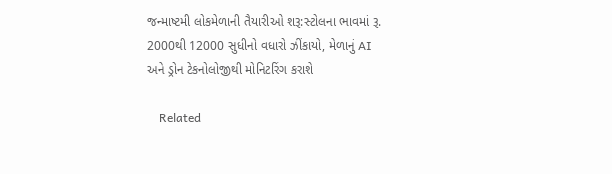જન્માષ્ટમી લોકમેળાની તૈયારીઓ શરૂ:સ્ટોલના ભાવમાં રૂ. 2000થી 12000 સુધીનો વધારો ઝીંકાયો, મેળાનું AI અને ડ્રોન ટેકનોલોજીથી મોનિટરિંગ કરાશે

    Related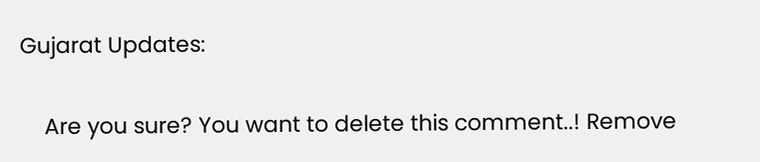Gujarat Updates:

    Are you sure? You want to delete this comment..! Remove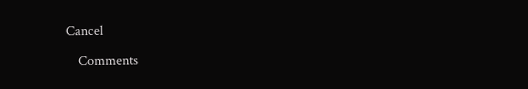Cancel

    Comments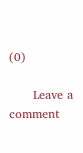(0)

      Leave a comment